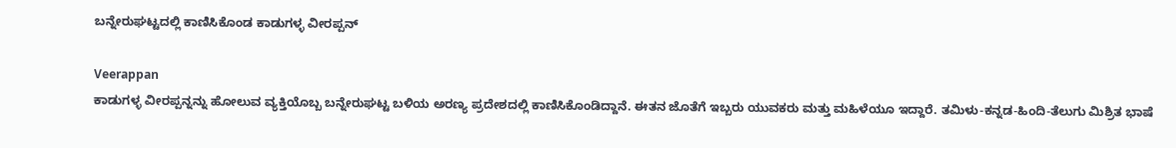ಬನ್ನೇರುಘಟ್ಟದಲ್ಲಿ ಕಾಣಿಸಿಕೊಂಡ ಕಾಡುಗಳ್ಳ ವೀರಪ್ಪನ್

Veerappan
ಕಾಡುಗಳ್ಳ ವೀರಪ್ಪನ್ನನ್ನು ಹೋಲುವ ವ್ಯಕ್ತಿಯೊಬ್ಬ ಬನ್ನೇರುಘಟ್ಟ ಬಳಿಯ ಅರಣ್ಯ ಪ್ರದೇಶದಲ್ಲಿ ಕಾಣಿಸಿಕೊಂಡಿದ್ದಾನೆ. ಈತನ ಜೊತೆಗೆ ಇಬ್ಬರು ಯುವಕರು ಮತ್ತು ಮಹಿಳೆಯೂ ಇದ್ದಾರೆ. ತಮಿಳು-ಕನ್ನಡ-ಹಿಂದಿ-ತೆಲುಗು ಮಿಶ್ರಿತ ಭಾಷೆ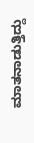ಮಾತನಾಡುತ್ತಿದ್ದು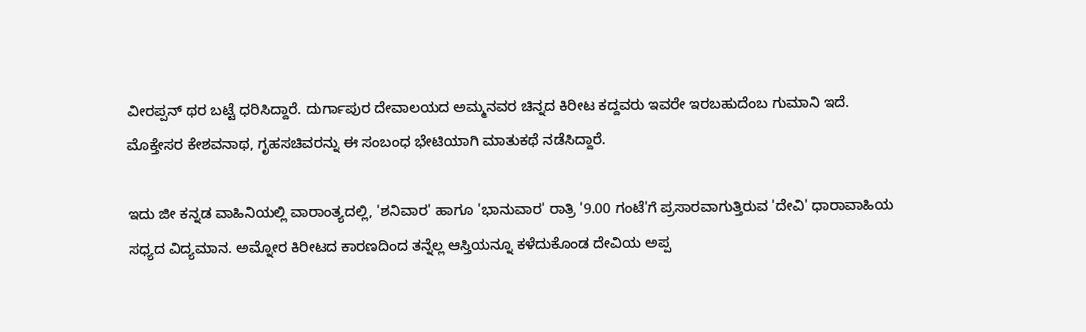ವೀರಪ್ಪನ್ ಥರ ಬಟ್ಟೆ ಧರಿಸಿದ್ದಾರೆ. ದುರ್ಗಾಪುರ ದೇವಾಲಯದ ಅಮ್ಮನವರ ಚಿನ್ನದ ಕಿರೀಟ ಕದ್ದವರು ಇವರೇ ಇರಬಹುದೆಂಬ ಗುಮಾನಿ ಇದೆ. ಮೊಕ್ತೇಸರ ಕೇಶವನಾಥ, ಗೃಹಸಚಿವರನ್ನು ಈ ಸಂಬಂಧ ಭೇಟಿಯಾಗಿ ಮಾತುಕಥೆ ನಡೆಸಿದ್ದಾರೆ.

ಇದು ಜೀ ಕನ್ನಡ ವಾಹಿನಿಯಲ್ಲಿ ವಾರಾಂತ್ಯದಲ್ಲಿ, 'ಶನಿವಾರ' ಹಾಗೂ 'ಭಾನುವಾರ' ರಾತ್ರಿ '9.00 ಗಂಟೆ'ಗೆ ಪ್ರಸಾರವಾಗುತ್ತಿರುವ 'ದೇವಿ' ಧಾರಾವಾಹಿಯ ಸಧ್ಯದ ವಿದ್ಯಮಾನ. ಅಮ್ನೋರ ಕಿರೀಟದ ಕಾರಣದಿಂದ ತನ್ನೆಲ್ಲ ಆಸ್ತಿಯನ್ನೂ ಕಳೆದುಕೊಂಡ ದೇವಿಯ ಅಪ್ಪ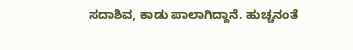ಸದಾಶಿವ, ಕಾಡು ಪಾಲಾಗಿದ್ದಾನೆ. ಹುಚ್ಚನಂತೆ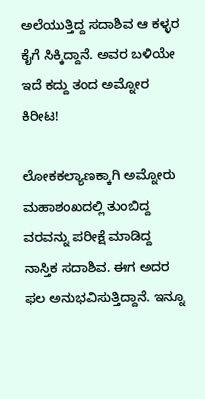ಅಲೆಯುತ್ತಿದ್ದ ಸದಾಶಿವ ಆ ಕಳ್ಳರ ಕೈಗೆ ಸಿಕ್ಕಿದ್ದಾನೆ. ಅವರ ಬಳಿಯೇ ಇದೆ ಕದ್ದು ತಂದ ಅಮ್ನೋರ ಕಿರೀಟ!

ಲೋಕಕಲ್ಯಾಣಕ್ಕಾಗಿ ಅಮ್ನೋರು ಮಹಾಶಂಖದಲ್ಲಿ ತುಂಬಿದ್ದ ವರವನ್ನು ಪರೀಕ್ಷೆ ಮಾಡಿದ್ದ ನಾಸ್ತಿಕ ಸದಾಶಿವ. ಈಗ ಅದರ ಫಲ ಅನುಭವಿಸುತ್ತಿದ್ದಾನೆ. ಇನ್ನೂ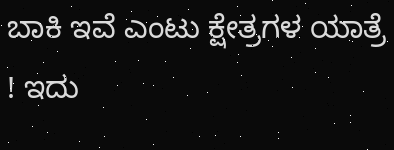ಬಾಕಿ ಇವೆ ಎಂಟು ಕ್ಷೇತ್ರಗಳ ಯಾತ್ರೆ ! ಇದು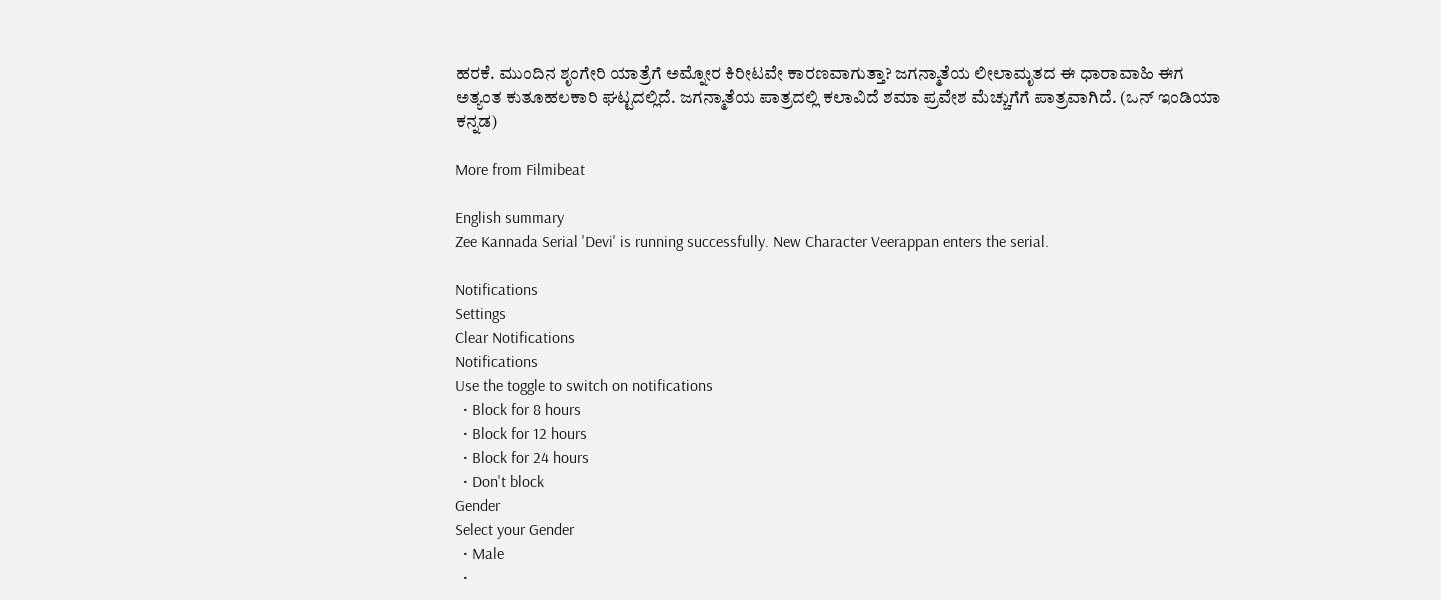ಹರಕೆ. ಮುಂದಿನ ಶೃಂಗೇರಿ ಯಾತ್ರೆಗೆ ಅಮ್ನೋರ ಕಿರೀಟವೇ ಕಾರಣವಾಗುತ್ತಾ? ಜಗನ್ಮಾತೆಯ ಲೀಲಾಮೃತದ ಈ ಧಾರಾವಾಹಿ ಈಗ ಅತ್ಯಂತ ಕುತೂಹಲಕಾರಿ ಘಟ್ಟದಲ್ಲಿದೆ. ಜಗನ್ಮಾತೆಯ ಪಾತ್ರದಲ್ಲಿ ಕಲಾವಿದೆ ಶಮಾ ಪ್ರವೇಶ ಮೆಚ್ಚುಗೆಗೆ ಪಾತ್ರವಾಗಿದೆ. (ಒನ್ ಇಂಡಿಯಾ ಕನ್ನಡ)

More from Filmibeat

English summary
Zee Kannada Serial 'Devi' is running successfully. New Character Veerappan enters the serial.

Notifications
Settings
Clear Notifications
Notifications
Use the toggle to switch on notifications
  • Block for 8 hours
  • Block for 12 hours
  • Block for 24 hours
  • Don't block
Gender
Select your Gender
  • Male
  •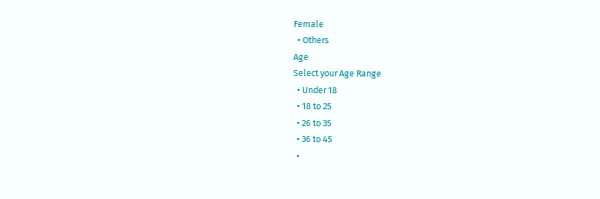Female
  • Others
Age
Select your Age Range
  • Under 18
  • 18 to 25
  • 26 to 35
  • 36 to 45
  •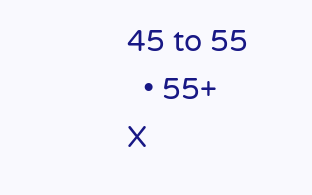45 to 55
  • 55+
X